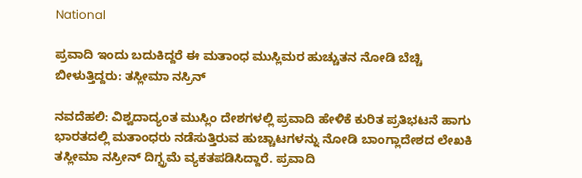National

ಪ್ರವಾದಿ ಇಂದು ಬದುಕಿದ್ದರೆ ಈ ಮತಾಂಧ ಮುಸ್ಲಿಮರ ಹುಚ್ಚುತನ ನೋಡಿ ಬೆಚ್ಚಿ ಬೀಳುತ್ತಿದ್ದರು: ತಸ್ಲೀಮಾ ನಸ್ರಿನ್

ನವದೆಹಲಿ: ವಿಶ್ವದಾದ್ಯಂತ ಮುಸ್ಲಿಂ ದೇಶಗಳಲ್ಲಿ ಪ್ರವಾದಿ ಹೇಳಿಕೆ ಕುರಿತ ಪ್ರತಿಭಟನೆ ಹಾಗು ಭಾರತದಲ್ಲಿ ಮತಾಂಧರು ನಡೆಸುತ್ತಿರುವ ಹುಚ್ಚಾಟಗಳನ್ನು ನೋಡಿ ಬಾಂಗ್ಲಾದೇಶದ ಲೇಖಕಿ ತಸ್ಲೀಮಾ ನಸ್ರೀನ್ ದಿಗ್ಭ್ರಮೆ ವ್ಯಕತಪಡಿಸಿದ್ದಾರೆ. ಪ್ರವಾದಿ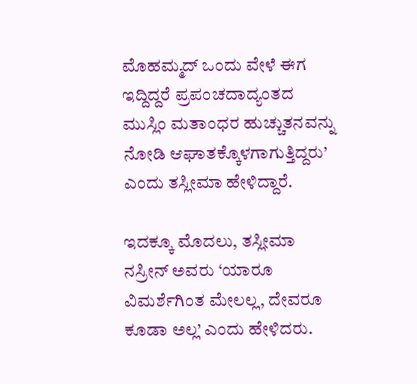ಮೊಹಮ್ಮದ್ ಒಂದು ವೇಳೆ ಈಗ ಇದ್ದಿದ್ದರೆ ಪ್ರಪಂಚದಾದ್ಯಂತದ ಮುಸ್ಲಿಂ ಮತಾಂಧರ ಹುಚ್ಚುತನವನ್ನು ನೋಡಿ ಆಘಾತಕ್ಕೊಳಗಾಗುತ್ತಿದ್ದರು’ ಎಂದು ತಸ್ಲೀಮಾ ಹೇಳಿದ್ದಾರೆ.

ಇದಕ್ಕೂ ಮೊದಲು, ತಸ್ಲೀಮಾ ನಸ್ರೀನ್ ಅವರು ‘ಯಾರೂ ವಿಮರ್ಶೆಗಿಂತ ಮೇಲಲ್ಲ, ದೇವರೂ ಕೂಡಾ ಅಲ್ಲ’ ಎಂದು ಹೇಳಿದರು.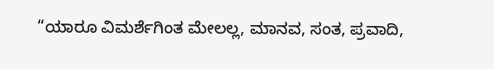“ಯಾರೂ ವಿಮರ್ಶೆಗಿಂತ ಮೇಲಲ್ಲ, ಮಾನವ, ಸಂತ, ಪ್ರವಾದಿ,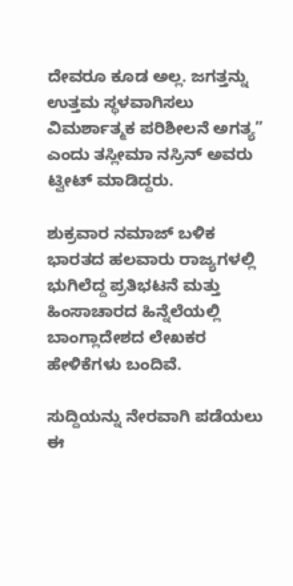ದೇವರೂ ಕೂಡ ಅಲ್ಲ. ಜಗತ್ತನ್ನು ಉತ್ತಮ ಸ್ಥಳವಾಗಿಸಲು ವಿಮರ್ಶಾತ್ಮಕ ಪರಿಶೀಲನೆ ಅಗತ್ಯ” ಎಂದು ತಸ್ಲೀಮಾ ನಸ್ರಿನ್ ಅವರು ಟ್ವೀಟ್ ಮಾಡಿದ್ದರು.

ಶುಕ್ರವಾರ ನಮಾಜ್ ಬಳಿಕ ಭಾರತದ ಹಲವಾರು ರಾಜ್ಯಗಳಲ್ಲಿ ಭುಗಿಲೆದ್ದ ಪ್ರತಿಭಟನೆ ಮತ್ತು ಹಿಂಸಾಚಾರದ ಹಿನ್ನೆಲೆಯಲ್ಲಿ ಬಾಂಗ್ಲಾದೇಶದ ಲೇಖಕರ ಹೇಳಿಕೆಗಳು ಬಂದಿವೆ.

ಸುದ್ದಿಯನ್ನು ನೇರವಾಗಿ ಪಡೆಯಲು ಈ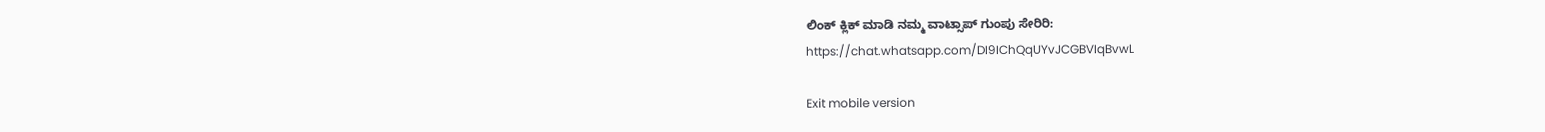ಲಿಂಕ್ ಕ್ಲಿಕ್ ಮಾಡಿ ನಮ್ಮ ವಾಟ್ಸಾಪ್ ಗುಂಪು ಸೇರಿರಿ:
https://chat.whatsapp.com/DI9IChQqUYvJCGBVIqBvwL

Exit mobile version